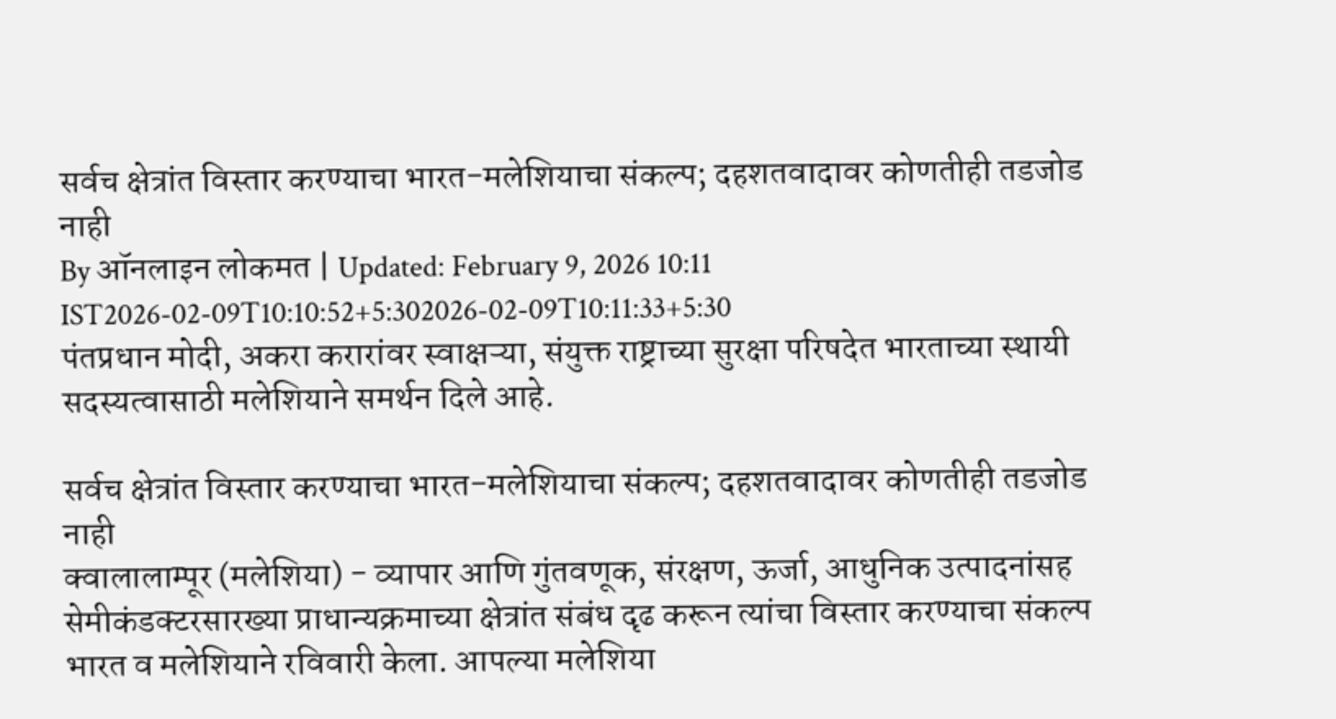सर्वच क्षेत्रांत विस्तार करण्याचा भारत-मलेशियाचा संकल्प; दहशतवादावर कोणतीही तडजोड नाही
By ऑनलाइन लोकमत | Updated: February 9, 2026 10:11 IST2026-02-09T10:10:52+5:302026-02-09T10:11:33+5:30
पंतप्रधान मोदी, अकरा करारांवर स्वाक्षऱ्या, संयुक्त राष्ट्राच्या सुरक्षा परिषदेत भारताच्या स्थायी सदस्यत्वासाठी मलेशियाने समर्थन दिले आहे.

सर्वच क्षेत्रांत विस्तार करण्याचा भारत-मलेशियाचा संकल्प; दहशतवादावर कोणतीही तडजोड नाही
क्वालालाम्पूर (मलेशिया) - व्यापार आणि गुंतवणूक, संरक्षण, ऊर्जा, आधुनिक उत्पादनांसह सेमीकंडक्टरसारख्या प्राधान्यक्रमाच्या क्षेत्रांत संबंध दृढ करून त्यांचा विस्तार करण्याचा संकल्प भारत व मलेशियाने रविवारी केला. आपल्या मलेशिया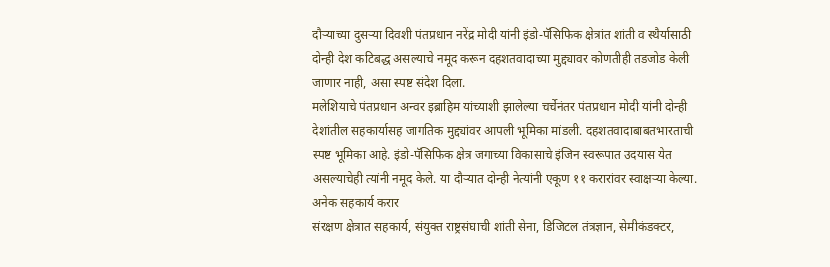दौऱ्याच्या दुसऱ्या दिवशी पंतप्रधान नरेंद्र मोदी यांनी इंडो-पॅसिफिक क्षेत्रांत शांती व स्थैर्यासाठी दोन्ही देश कटिबद्ध असल्याचे नमूद करून दहशतवादाच्या मुद्द्यावर कोणतीही तडजोड केली जाणार नाही, असा स्पष्ट संदेश दिला.
मलेशियाचे पंतप्रधान अन्वर इब्राहिम यांच्याशी झालेल्या चर्चेनंतर पंतप्रधान मोदी यांनी दोन्ही देशांतील सहकार्यासह जागतिक मुद्द्यांवर आपली भूमिका मांडली. दहशतवादाबाबतभारताची स्पष्ट भूमिका आहे. इंडो-पॅसिफिक क्षेत्र जगाच्या विकासाचे इंजिन स्वरूपात उदयास येत असल्याचेही त्यांनी नमूद केले. या दौऱ्यात दोन्ही नेत्यांनी एकूण ११ करारांवर स्वाक्षऱ्या केल्या.
अनेक सहकार्य करार
संरक्षण क्षेत्रात सहकार्य, संयुक्त राष्ट्रसंघाची शांती सेना, डिजिटल तंत्रज्ञान, सेमीकंडक्टर,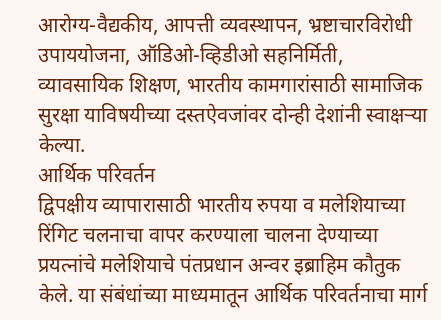आरोग्य-वैद्यकीय, आपत्ती व्यवस्थापन, भ्रष्टाचारविरोधी उपाययोजना, ऑडिओ-व्हिडीओ सहनिर्मिती, व्यावसायिक शिक्षण, भारतीय कामगारांसाठी सामाजिक सुरक्षा याविषयीच्या दस्तऐवजांवर दोन्ही देशांनी स्वाक्षऱ्या केल्या.
आर्थिक परिवर्तन
द्विपक्षीय व्यापारासाठी भारतीय रुपया व मलेशियाच्या रिंगिट चलनाचा वापर करण्याला चालना देण्याच्या प्रयत्नांचे मलेशियाचे पंतप्रधान अन्वर इब्राहिम कौतुक केले. या संबंधांच्या माध्यमातून आर्थिक परिवर्तनाचा मार्ग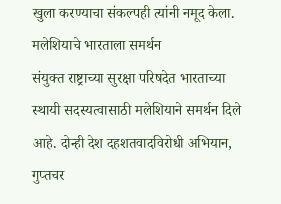खुला करण्याचा संकल्पही त्यांनी नमूद केला.
मलेशियाचे भारताला समर्थन
संयुक्त राष्ट्राच्या सुरक्षा परिषदेत भारताच्या स्थायी सदस्यत्वासाठी मलेशियाने समर्थन दिले आहे. दोन्ही देश दहशतवादविरोधी अभियान, गुप्तचर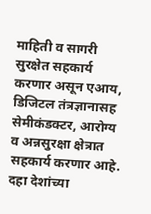माहिती व सागरी सुरक्षेत सहकार्य करणार असून एआय, डिजिटल तंत्रज्ञानासह सेमीकंडक्टर, आरोग्य व अन्नसुरक्षा क्षेत्रात सहकार्य करणार आहे. दहा देशांच्या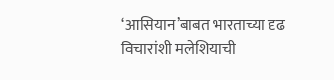‘आसियान’बाबत भारताच्या दृढ विचारांशी मलेशियाची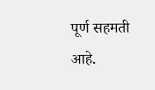पूर्ण सहमती आहे.